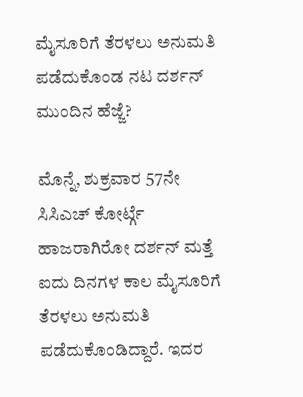ಮೈಸೂರಿಗೆ ತೆರಳಲು ಅನುಮತಿ ಪಡೆದುಕೊಂಡ ನಟ ದರ್ಶನ್ ಮುಂದಿನ ಹೆಜ್ಜೆ?

ಮೊನ್ನೆ, ಶುಕ್ರವಾರ 57ನೇ ಸಿಸಿಎಚ್ ಕೋರ್ಟ್ಗೆ ಹಾಜರಾಗಿರೋ ದರ್ಶನ್ ಮತ್ತೆ ಐದು ದಿನಗಳ ಕಾಲ ಮೈಸೂರಿಗೆ ತೆರಳಲು ಅನುಮತಿ ಪಡೆದುಕೊಂಡಿದ್ದಾರೆ. ಇದರ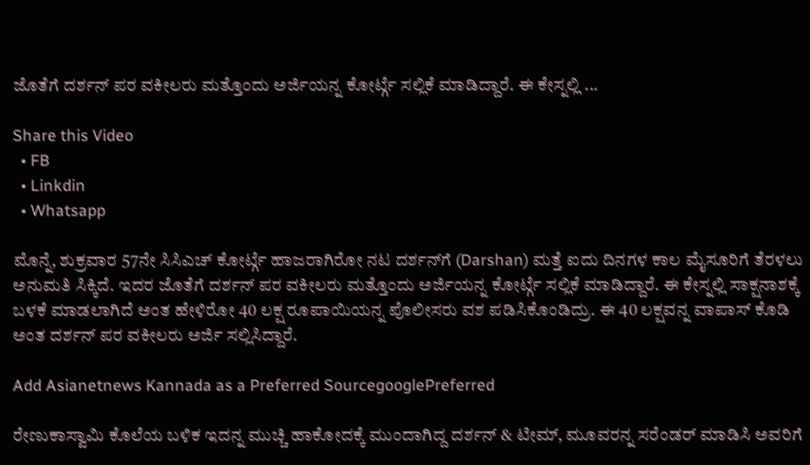ಜೊತೆಗೆ ದರ್ಶನ್ ಪರ ವಕೀಲರು ಮತ್ತೊಂದು ಅರ್ಜಿಯನ್ನ ಕೋರ್ಟ್ಗೆ ಸಲ್ಲಿಕೆ ಮಾಡಿದ್ದಾರೆ. ಈ ಕೇಸ್ನಲ್ಲಿ ...

Share this Video
  • FB
  • Linkdin
  • Whatsapp

ಮೊನ್ನೆ, ಶುಕ್ರವಾರ 57ನೇ ಸಿಸಿಎಚ್ ಕೋರ್ಟ್ಗೆ ಹಾಜರಾಗಿರೋ ನಟ ದರ್ಶನ್‌ಗೆ (Darshan) ಮತ್ತೆ ಐದು ದಿನಗಳ ಕಾಲ ಮೈಸೂರಿಗೆ ತೆರಳಲು ಅನುಮತಿ ಸಿಕ್ಕಿದೆ. ಇದರ ಜೊತೆಗೆ ದರ್ಶನ್ ಪರ ವಕೀಲರು ಮತ್ತೊಂದು ಅರ್ಜಿಯನ್ನ ಕೋರ್ಟ್ಗೆ ಸಲ್ಲಿಕೆ ಮಾಡಿದ್ದಾರೆ. ಈ ಕೇಸ್ನಲ್ಲಿ ಸಾಕ್ಷನಾಶಕ್ಕೆ ಬಳಕೆ ಮಾಡಲಾಗಿದೆ ಅಂತ ಹೇಳಿರೋ 40 ಲಕ್ಷ ರೂಪಾಯಿಯನ್ನ ಪೊಲೀಸರು ವಶ ಪಡಿಸಿಕೊಂಡಿದ್ರು. ಈ 40 ಲಕ್ಷವನ್ನ ವಾಪಾಸ್ ಕೊಡಿ ಅಂತ ದರ್ಶನ್ ಪರ ವಕೀಲರು ಅರ್ಜಿ ಸಲ್ಲಿಸಿದ್ದಾರೆ.

Add Asianetnews Kannada as a Preferred SourcegooglePreferred

ರೇಣುಕಾಸ್ವಾಮಿ ಕೊಲೆಯ ಬಳಿಕ ಇದನ್ನ ಮುಚ್ಚಿ ಹಾಕೋದಕ್ಕೆ ಮುಂದಾಗಿದ್ದ ದರ್ಶನ್ & ಟೀಮ್, ಮೂವರನ್ನ ಸರೆಂಡರ್ ಮಾಡಿಸಿ ಅವರಿಗೆ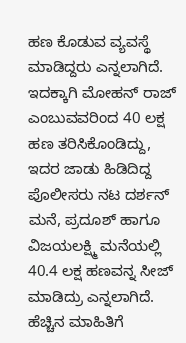ಹಣ ಕೊಡುವ ವ್ಯವಸ್ಥೆ ಮಾಡಿದ್ದರು ಎನ್ನಲಾಗಿದೆ. ಇದಕ್ಕಾಗಿ ಮೋಹನ್ ರಾಜ್ ಎಂಬುವವರಿಂದ 40 ಲಕ್ಷ ಹಣ ತರಿಸಿಕೊಂಡಿದ್ದು, ಇದರ ಜಾಡು ಹಿಡಿದಿದ್ದ ಪೊಲೀಸರು ನಟ ದರ್ಶನ್ ಮನೆ, ಪ್ರದೂಶ್ ಹಾಗೂ ವಿಜಯಲಕ್ಷ್ಮಿ ಮನೆಯಲ್ಲಿ 40.4 ಲಕ್ಷ ಹಣವನ್ನ ಸೀಜ್ ಮಾಡಿದ್ರು ಎನ್ನಲಾಗಿದೆ. ಹೆಚ್ಚಿನ ಮಾಹಿತಿಗೆ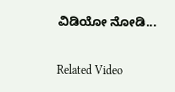ವಿಡಿಯೋ ನೋಡಿ...

Related Video